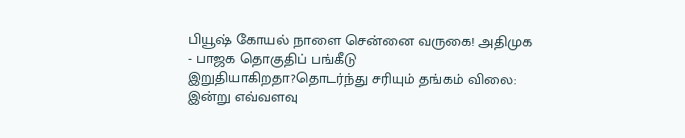பியூஷ் கோயல் நாளை சென்னை வருகை! அதிமுக - பாஜக தொகுதிப் பங்கீடு இறுதியாகிறதா?தொடர்ந்து சரியும் தங்கம் விலை: இன்று எவ்வளவு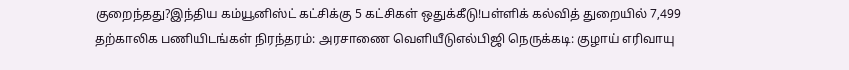குறைந்தது?இந்திய கம்யூனிஸ்ட் கட்சிக்கு 5 கட்சிகள் ஒதுக்கீடு!பள்ளிக் கல்வித் துறையில் 7,499 தற்காலிக பணியிடங்கள் நிரந்தரம்: அரசாணை வெளியீடுஎல்பிஜி நெருக்கடி: குழாய் எரிவாயு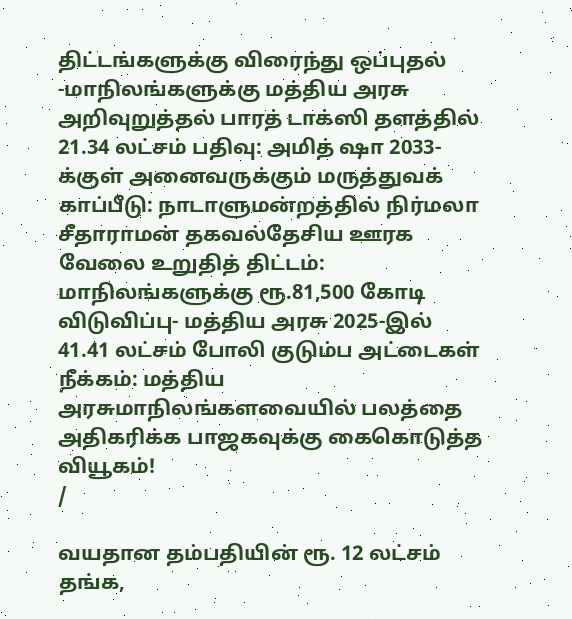திட்டங்களுக்கு விரைந்து ஒப்புதல் -மாநிலங்களுக்கு மத்திய அரசு அறிவுறுத்தல் பாரத் டாக்ஸி தளத்தில் 21.34 லட்சம் பதிவு: அமித் ஷா 2033-க்குள் அனைவருக்கும் மருத்துவக் காப்பீடு: நாடாளுமன்றத்தில் நிர்மலா சீதாராமன் தகவல்தேசிய ஊரக வேலை உறுதித் திட்டம்: மாநிலங்களுக்கு ரூ.81,500 கோடி விடுவிப்பு- மத்திய அரசு 2025-இல் 41.41 லட்சம் போலி குடும்ப அட்டைகள் நீக்கம்: மத்திய அரசுமாநிலங்களவையில் பலத்தை அதிகரிக்க பாஜகவுக்கு கைகொடுத்த வியூகம்!
/

வயதான தம்பதியின் ரூ. 12 லட்சம் தங்க,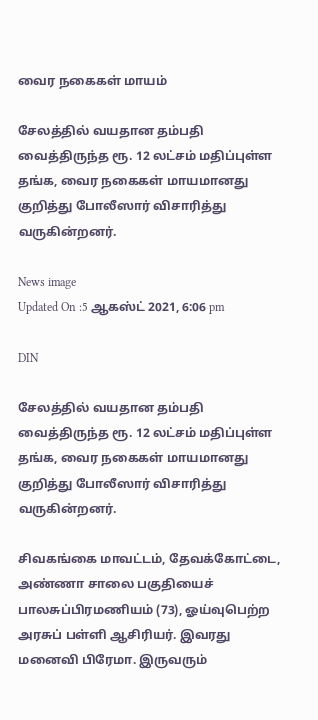வைர நகைகள் மாயம்

சேலத்தில் வயதான தம்பதி வைத்திருந்த ரூ. 12 லட்சம் மதிப்புள்ள தங்க, வைர நகைகள் மாயமானது குறித்து போலீஸார் விசாரித்து வருகின்றனர்.

News image
Updated On :5 ஆகஸ்ட் 2021, 6:06 pm

DIN

சேலத்தில் வயதான தம்பதி வைத்திருந்த ரூ. 12 லட்சம் மதிப்புள்ள தங்க, வைர நகைகள் மாயமானது குறித்து போலீஸார் விசாரித்து வருகின்றனர்.

சிவகங்கை மாவட்டம், தேவக்கோட்டை, அண்ணா சாலை பகுதியைச் பாலசுப்பிரமணியம் (73), ஓய்வுபெற்ற அரசுப் பள்ளி ஆசிரியர். இவரது மனைவி பிரேமா. இருவரும்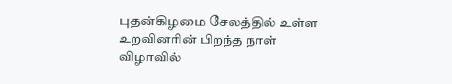புதன்கிழமை சேலத்தில் உள்ள உறவினரின் பிறந்த நாள் விழாவில்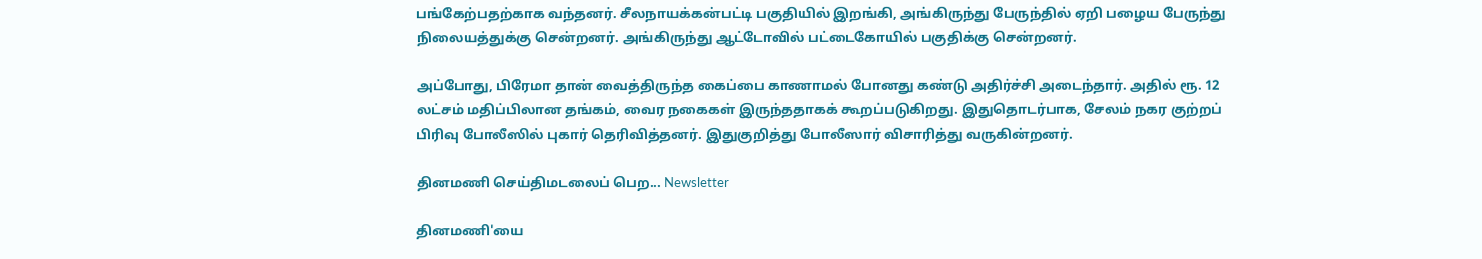பங்கேற்பதற்காக வந்தனர். சீலநாயக்கன்பட்டி பகுதியில் இறங்கி, அங்கிருந்து பேருந்தில் ஏறி பழைய பேருந்து நிலையத்துக்கு சென்றனர். அங்கிருந்து ஆட்டோவில் பட்டைகோயில் பகுதிக்கு சென்றனர்.

அப்போது, பிரேமா தான் வைத்திருந்த கைப்பை காணாமல் போனது கண்டு அதிர்ச்சி அடைந்தார். அதில் ரூ. 12 லட்சம் மதிப்பிலான தங்கம், வைர நகைகள் இருந்ததாகக் கூறப்படுகிறது. இதுதொடர்பாக, சேலம் நகர குற்றப் பிரிவு போலீஸில் புகார் தெரிவித்தனர். இதுகுறித்து போலீஸார் விசாரித்து வருகின்றனர்.

தினமணி செய்திமடலைப் பெற... Newsletter

தினமணி'யை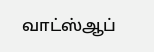வாட்ஸ்ஆப்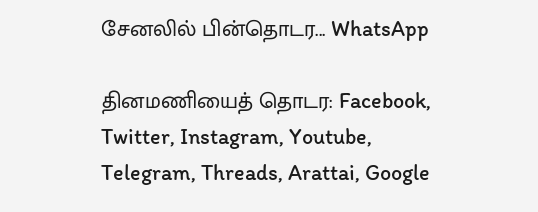சேனலில் பின்தொடர... WhatsApp

தினமணியைத் தொடர: Facebook, Twitter, Instagram, Youtube, Telegram, Threads, Arattai, Google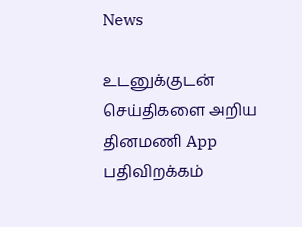News

உடனுக்குடன் செய்திகளை அறிய தினமணி App பதிவிறக்கம்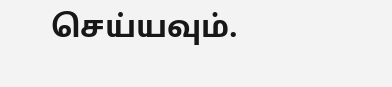செய்யவும்.